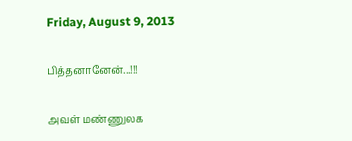Friday, August 9, 2013

பித்தனானேன்...!!!

அவள் மண்ணுலக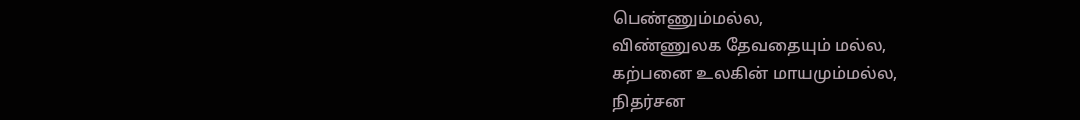பெண்ணும்மல்ல,
விண்ணுலக தேவதையும் மல்ல,
கற்பனை உலகின் மாயமும்மல்ல,
நிதர்சன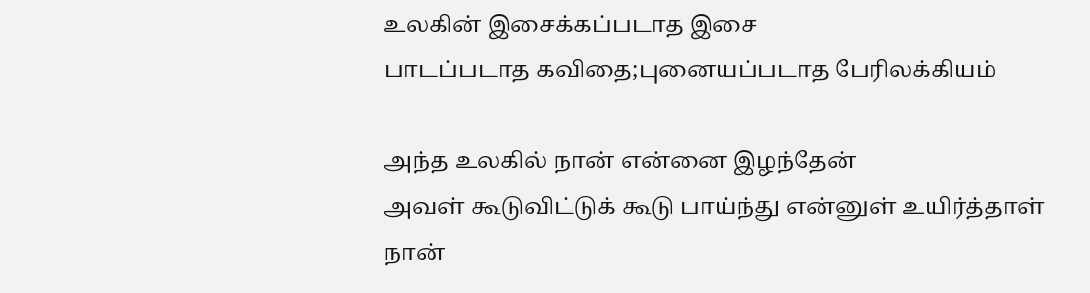உலகின் இசைக்கப்படாத இசை
பாடப்படாத கவிதை;புனையப்படாத பேரிலக்கியம்

அந்த உலகில் நான் என்னை இழந்தேன்
அவள் கூடுவிட்டுக் கூடு பாய்ந்து என்னுள் உயிர்த்தாள்
நான்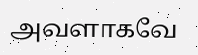அவளாகவே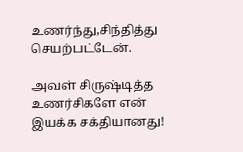உணர்ந்து,சிந்தித்து செயற்பட்டேன்.

அவள் சிருஷ்டித்த உணர்சிகளே என் இயக்க சக்தியானது!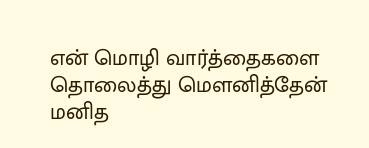என் மொழி வார்த்தைகளை தொலைத்து மௌனித்தேன்
மனித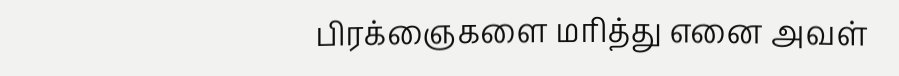பிரக்ஞைகளை மரித்து எனை அவள்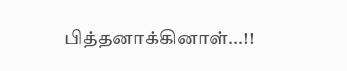பித்தனாக்கினாள்...!!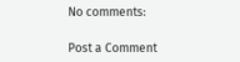No comments:

Post a Comment